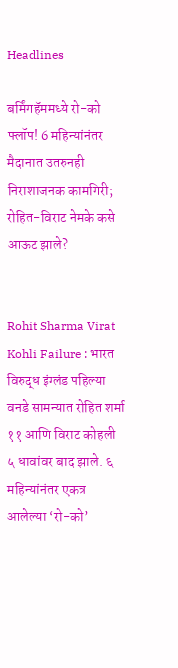Headlines

बर्मिंगहॅममध्ये रो-को फ्लॉप! 6 महिन्यांनंतर मैदानात उतरुनही निराशाजनक कामगिरी; रोहित-विराट नेमके कसे आऊट झाले?


Rohit Sharma Virat Kohli Failure : भारत विरुद्ध इंग्लंड पहिल्या वनडे सामन्यात रोहित शर्मा ११ आणि विराट कोहली ५ धावांवर बाद झाले. ६ महिन्यांनंतर एकत्र आलेल्या ‘रो-को’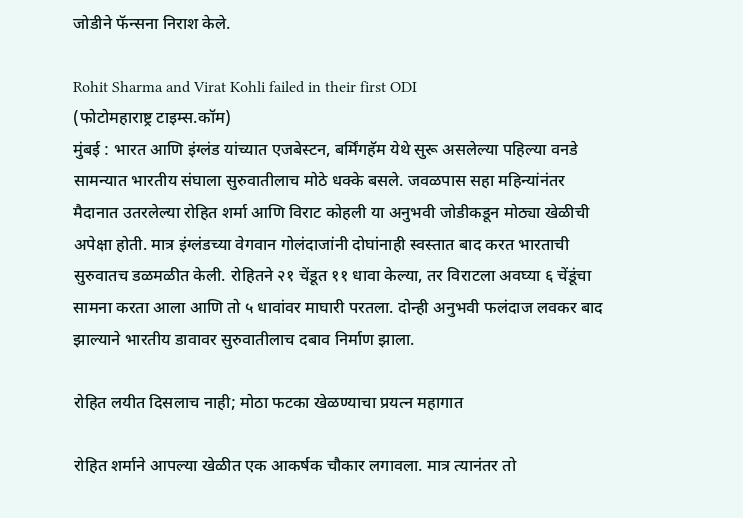जोडीने फॅन्सना निराश केले.

Rohit Sharma and Virat Kohli failed in their first ODI
(फोटोमहाराष्ट्र टाइम्स.कॉम)
मुंबई : भारत आणि इंग्लंड यांच्यात एजबेस्टन, बर्मिंगहॅम येथे सुरू असलेल्या पहिल्या वनडे सामन्यात भारतीय संघाला सुरुवातीलाच मोठे धक्के बसले. जवळपास सहा महिन्यांनंतर मैदानात उतरलेल्या रोहित शर्मा आणि विराट कोहली या अनुभवी जोडीकडून मोठ्या खेळीची अपेक्षा होती. मात्र इंग्लंडच्या वेगवान गोलंदाजांनी दोघांनाही स्वस्तात बाद करत भारताची सुरुवातच डळमळीत केली. रोहितने २१ चेंडूत ११ धावा केल्या, तर विराटला अवघ्या ६ चेंडूंचा सामना करता आला आणि तो ५ धावांवर माघारी परतला. दोन्ही अनुभवी फलंदाज लवकर बाद झाल्याने भारतीय डावावर सुरुवातीलाच दबाव निर्माण झाला.

रोहित लयीत दिसलाच नाही; मोठा फटका खेळण्याचा प्रयत्न महागात

रोहित शर्माने आपल्या खेळीत एक आकर्षक चौकार लगावला. मात्र त्यानंतर तो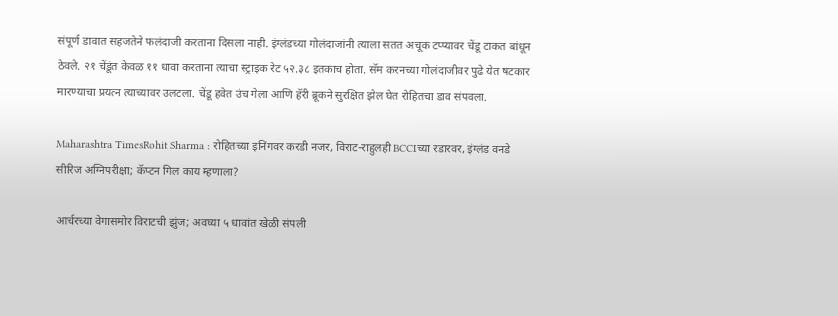संपूर्ण डावात सहजतेने फलंदाजी करताना दिसला नाही. इंग्लंडच्या गोलंदाजांनी त्याला सतत अचूक टप्प्यावर चेंडू टाकत बांधून ठेवले. २१ चेंडूंत केवळ ११ धावा करताना त्याचा स्ट्राइक रेट ५२.३८ इतकाच होता. सॅम करनच्या गोलंदाजीवर पुढे येत षटकार मारण्याचा प्रयत्न त्याच्यावर उलटला. चेंडू हवेत उंच गेला आणि हॅरी ब्रूकने सुरक्षित झेल घेत रोहितचा डाव संपवला.

Maharashtra TimesRohit Sharma : रोहितच्या इनिंगवर करडी नजर, विराट-राहुलही BCCIच्या रडारवर, इंग्लंड वनडे सीरिज अग्निपरीक्षा; कॅप्टन गिल काय म्हणाला?

आर्चरच्या वेगासमोर विराटची झुंज; अवघ्या ५ धावांत खेळी संपली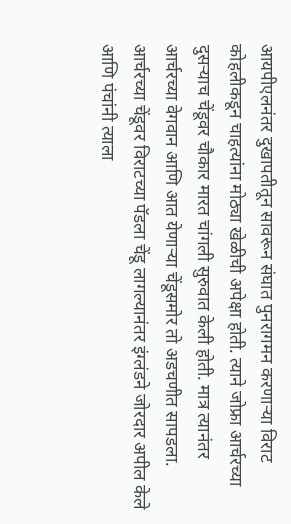आयपीएलनंतर दुखापतीतून सावरून संघात पुनरागमन करणाऱ्या विराट कोहलीकडून चाहत्यांना मोठ्या खेळीची अपेक्षा होती. त्याने जोफ्रा आर्चरच्या दुसऱ्याच चेंडूवर चौकार मारत चांगली सुरुवात केली होती. मात्र त्यानंतर आर्चरच्या वेगवान आणि आत येणाऱ्या चेंडूसमोर तो अडचणीत सापडला. आर्चरच्या चेंडूवर विराटच्या पॅडला चेंडू लागल्यानंतर इंग्लंडने जोरदार अपील केले आणि पंचांनी त्याला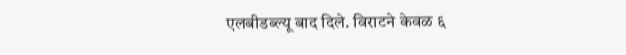एलबीडब्ल्यू बाद दिले. विराटने केवळ ६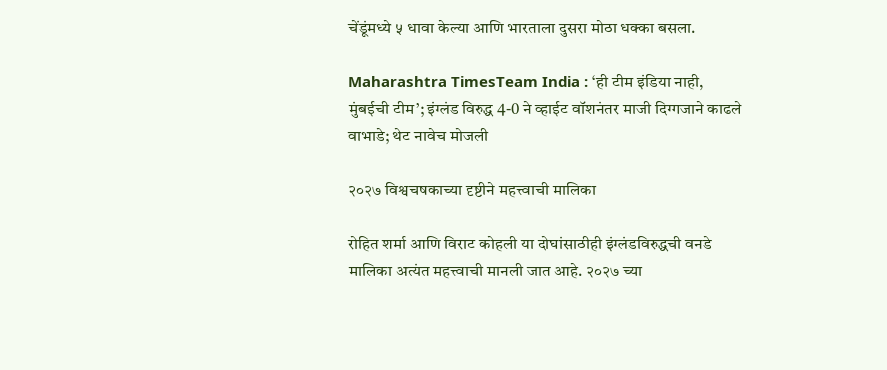चेंडूंमध्ये ५ धावा केल्या आणि भारताला दुसरा मोठा धक्का बसला.

Maharashtra TimesTeam India : ‘ही टीम इंडिया नाही, मुंबईची टीम’; इंग्लंड विरुद्ध 4-0 ने व्हाईट वॉशनंतर माजी दिग्गजाने काढले वाभाडे; थेट नावेच मोजली

२०२७ विश्वचषकाच्या दृष्टीने महत्त्वाची मालिका

रोहित शर्मा आणि विराट कोहली या दोघांसाठीही इंग्लंडविरुद्धची वनडे मालिका अत्यंत महत्त्वाची मानली जात आहे. २०२७ च्या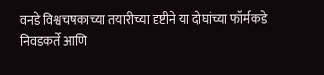वनडे विश्वचषकाच्या तयारीच्या दृष्टीने या दोघांच्या फॉर्मकडे निवडकर्ते आणि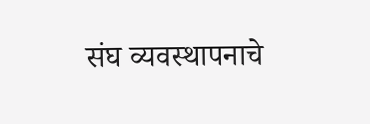संघ व्यवस्थापनाचे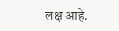लक्ष आहे.